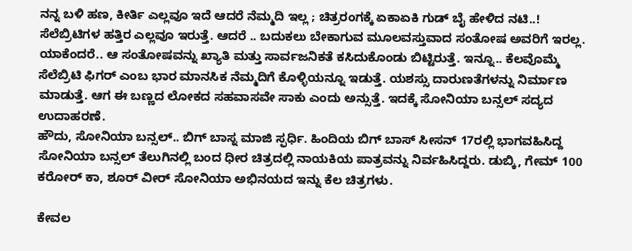ನನ್ನ ಬಳಿ ಹಣ, ಕೀರ್ತಿ ಎಲ್ಲವೂ ಇದೆ ಆದರೆ ನೆಮ್ಮದಿ ಇಲ್ಲ ; ಚಿತ್ರರಂಗಕ್ಕೆ ಏಕಾಏಕಿ ಗುಡ್ ಬೈ ಹೇಳಿದ ನಟಿ..!
ಸೆಲೆಬ್ರಿಟಿಗಳ ಹತ್ತಿರ ಎಲ್ಲವೂ ಇರುತ್ತೆ. ಆದರೆ .. ಬದುಕಲು ಬೇಕಾಗುವ ಮೂಲವಸ್ತುವಾದ ಸಂತೋಷ ಅವರಿಗೆ ಇರಲ್ಲ. ಯಾಕೆಂದರೆ.. ಆ ಸಂತೋಷವನ್ನು ಖ್ಯಾತಿ ಮತ್ತು ಸಾರ್ವಜನಿಕತೆ ಕಸಿದುಕೊಂಡು ಬಿಟ್ಟಿರುತ್ತೆ. ಇನ್ನೂ.. ಕೆಲವೊಮ್ಮೆ ಸೆಲೆಬ್ರಿಟಿ ಫಿಗರ್ ಎಂಬ ಭಾರ ಮಾನಸಿಕ ನೆಮ್ಮದಿಗೆ ಕೊಳ್ಳಿಯನ್ನೂ ಇಡುತ್ತೆ. ಯಶಸ್ಸು ದಾರುಣತೆಗಳನ್ನು ನಿರ್ಮಾಣ ಮಾಡುತ್ತೆ. ಆಗ ಈ ಬಣ್ಣದ ಲೋಕದ ಸಹವಾಸವೇ ಸಾಕು ಎಂದು ಅನ್ಸುತ್ತೆ. ಇದಕ್ಕೆ ಸೋನಿಯಾ ಬನ್ಸಲ್ ಸದ್ಯದ ಉದಾಹರಣೆ.
ಹೌದು, ಸೋನಿಯಾ ಬನ್ಸಲ್.. ಬಿಗ್ ಬಾಸ್ನ ಮಾಜಿ ಸ್ಫರ್ಧಿ. ಹಿಂದಿಯ ಬಿಗ್ ಬಾಸ್ ಸೀಸನ್ 17ರಲ್ಲಿ ಭಾಗವಹಿಸಿದ್ದ ಸೋನಿಯಾ ಬನ್ಸಲ್ ತೆಲುಗಿನಲ್ಲಿ ಬಂದ ಧೀರ ಚಿತ್ರದಲ್ಲಿ ನಾಯಕಿಯ ಪಾತ್ರವನ್ನು ನಿರ್ವಹಿಸಿದ್ದರು. ಡುಬ್ಕಿ, ಗೇಮ್ 100 ಕರೋರ್ ಕಾ, ಶೂರ್ ವೀರ್ ಸೋನಿಯಾ ಅಭಿನಯದ ಇನ್ನು ಕೆಲ ಚಿತ್ರಗಳು.

ಕೇವಲ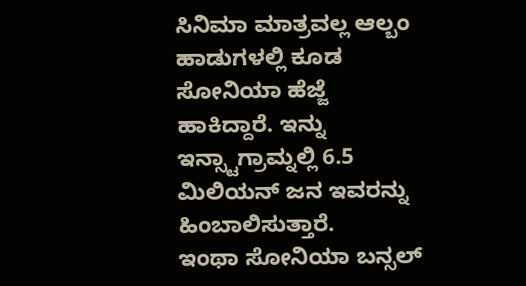ಸಿನಿಮಾ ಮಾತ್ರವಲ್ಲ ಆಲ್ಬಂ ಹಾಡುಗಳಲ್ಲಿ ಕೂಡ ಸೋನಿಯಾ ಹೆಜ್ಜೆ ಹಾಕಿದ್ದಾರೆ. ಇನ್ನು ಇನ್ಸ್ಟಾಗ್ರಾಮ್ನಲ್ಲಿ 6.5 ಮಿಲಿಯನ್ ಜನ ಇವರನ್ನು ಹಿಂಬಾಲಿಸುತ್ತಾರೆ.
ಇಂಥಾ ಸೋನಿಯಾ ಬನ್ಸಲ್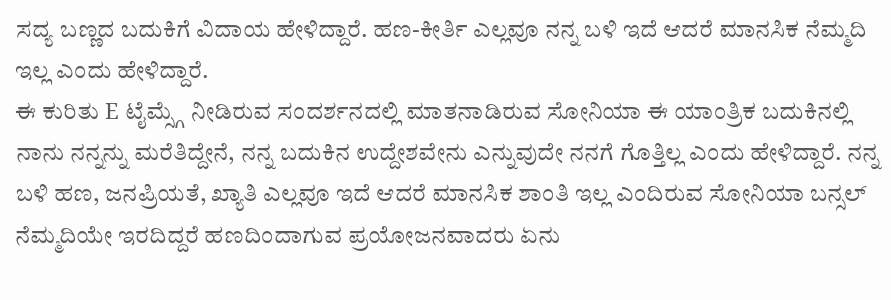ಸದ್ಯ ಬಣ್ಣದ ಬದುಕಿಗೆ ವಿದಾಯ ಹೇಳಿದ್ದಾರೆ. ಹಣ-ಕೀರ್ತಿ ಎಲ್ಲವೂ ನನ್ನ ಬಳಿ ಇದೆ ಆದರೆ ಮಾನಸಿಕ ನೆಮ್ಮದಿ ಇಲ್ಲ ಎಂದು ಹೇಳಿದ್ದಾರೆ.
ಈ ಕುರಿತು E ಟೈಮ್ಸ್ಗೆ ನೀಡಿರುವ ಸಂದರ್ಶನದಲ್ಲಿ ಮಾತನಾಡಿರುವ ಸೋನಿಯಾ ಈ ಯಾಂತ್ರಿಕ ಬದುಕಿನಲ್ಲಿ ನಾನು ನನ್ನನ್ನು ಮರೆತಿದ್ದೇನೆ, ನನ್ನ ಬದುಕಿನ ಉದ್ದೇಶವೇನು ಎನ್ನುವುದೇ ನನಗೆ ಗೊತ್ತಿಲ್ಲ ಎಂದು ಹೇಳಿದ್ದಾರೆ. ನನ್ನ ಬಳಿ ಹಣ, ಜನಪ್ರಿಯತೆ, ಖ್ಯಾತಿ ಎಲ್ಲವೂ ಇದೆ ಆದರೆ ಮಾನಸಿಕ ಶಾಂತಿ ಇಲ್ಲ ಎಂದಿರುವ ಸೋನಿಯಾ ಬನ್ಸಲ್ ನೆಮ್ಮದಿಯೇ ಇರದಿದ್ದರೆ ಹಣದಿಂದಾಗುವ ಪ್ರಯೋಜನವಾದರು ಏನು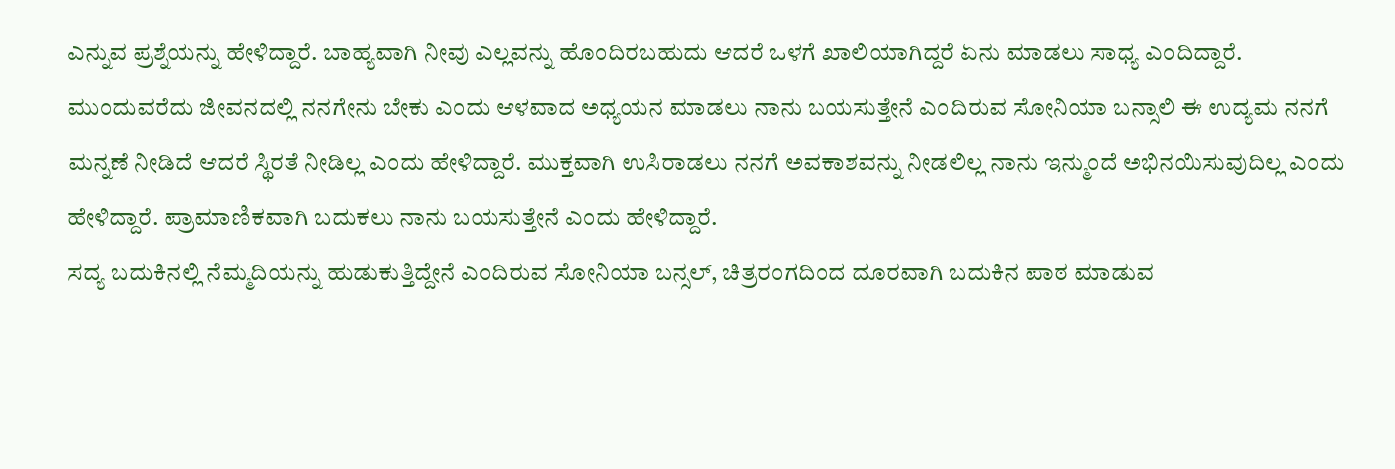ಎನ್ನುವ ಪ್ರಶ್ನೆಯನ್ನು ಹೇಳಿದ್ದಾರೆ. ಬಾಹ್ಯವಾಗಿ ನೀವು ಎಲ್ಲವನ್ನು ಹೊಂದಿರಬಹುದು ಆದರೆ ಒಳಗೆ ಖಾಲಿಯಾಗಿದ್ದರೆ ಏನು ಮಾಡಲು ಸಾಧ್ಯ ಎಂದಿದ್ದಾರೆ.
ಮುಂದುವರೆದು ಜೀವನದಲ್ಲಿ ನನಗೇನು ಬೇಕು ಎಂದು ಆಳವಾದ ಅಧ್ಯಯನ ಮಾಡಲು ನಾನು ಬಯಸುತ್ತೇನೆ ಎಂದಿರುವ ಸೋನಿಯಾ ಬನ್ಸಾಲಿ ಈ ಉದ್ಯಮ ನನಗೆ ಮನ್ನಣೆ ನೀಡಿದೆ ಆದರೆ ಸ್ಥಿರತೆ ನೀಡಿಲ್ಲ ಎಂದು ಹೇಳಿದ್ದಾರೆ. ಮುಕ್ತವಾಗಿ ಉಸಿರಾಡಲು ನನಗೆ ಅವಕಾಶವನ್ನು ನೀಡಲಿಲ್ಲ ನಾನು ಇನ್ಮುಂದೆ ಅಭಿನಯಿಸುವುದಿಲ್ಲ ಎಂದು ಹೇಳಿದ್ದಾರೆ. ಪ್ರಾಮಾಣಿಕವಾಗಿ ಬದುಕಲು ನಾನು ಬಯಸುತ್ತೇನೆ ಎಂದು ಹೇಳಿದ್ದಾರೆ.
ಸದ್ಯ ಬದುಕಿನಲ್ಲಿ ನೆಮ್ಮದಿಯನ್ನು ಹುಡುಕುತ್ತಿದ್ದೇನೆ ಎಂದಿರುವ ಸೋನಿಯಾ ಬನ್ಸಲ್, ಚಿತ್ರರಂಗದಿಂದ ದೂರವಾಗಿ ಬದುಕಿನ ಪಾಠ ಮಾಡುವ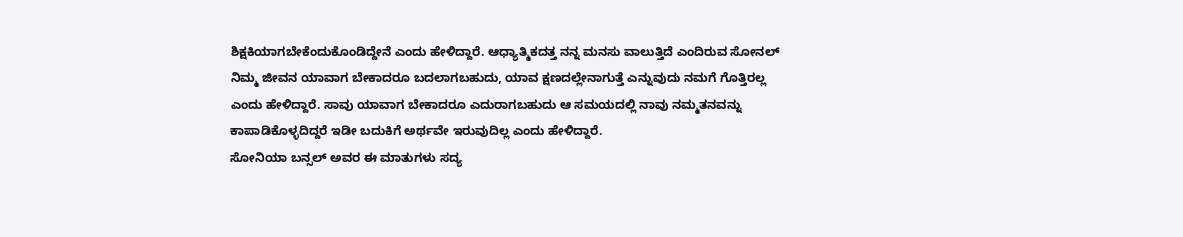ಶಿಕ್ಷಕಿಯಾಗಬೇಕೆಂದುಕೊಂಡಿದ್ದೇನೆ ಎಂದು ಹೇಳಿದ್ದಾರೆ. ಆಧ್ಯಾತ್ಮಿಕದತ್ತ ನನ್ನ ಮನಸು ವಾಲುತ್ತಿದೆ ಎಂದಿರುವ ಸೋನಲ್ ನಿಮ್ಮ ಜೀವನ ಯಾವಾಗ ಬೇಕಾದರೂ ಬದಲಾಗಬಹುದು, ಯಾವ ಕ್ಷಣದಲ್ಲೇನಾಗುತ್ತೆ ಎನ್ನುವುದು ನಮಗೆ ಗೊತ್ತಿರಲ್ಲ ಎಂದು ಹೇಳಿದ್ದಾರೆ. ಸಾವು ಯಾವಾಗ ಬೇಕಾದರೂ ಎದುರಾಗಬಹುದು ಆ ಸಮಯದಲ್ಲಿ ನಾವು ನಮ್ಮತನವನ್ನು ಕಾಪಾಡಿಕೊಳ್ಳದಿದ್ದರೆ ಇಡೀ ಬದುಕಿಗೆ ಅರ್ಥವೇ ಇರುವುದಿಲ್ಲ ಎಂದು ಹೇಳಿದ್ದಾರೆ.
ಸೋನಿಯಾ ಬನ್ಸಲ್ ಅವರ ಈ ಮಾತುಗಳು ಸದ್ಯ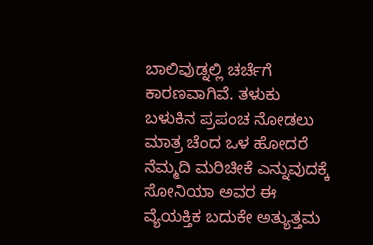ಬಾಲಿವುಡ್ನಲ್ಲಿ ಚರ್ಚೆಗೆ ಕಾರಣವಾಗಿವೆ. ತಳುಕು ಬಳುಕಿನ ಪ್ರಪಂಚ ನೋಡಲು ಮಾತ್ರ ಚೆಂದ ಒಳ ಹೋದರೆ ನೆಮ್ಮದಿ ಮರಿಚೀಕೆ ಎನ್ನುವುದಕ್ಕೆ ಸೋನಿಯಾ ಅವರ ಈ ವ್ಯೆಯಕ್ತಿಕ ಬದುಕೇ ಅತ್ಯುತ್ತಮ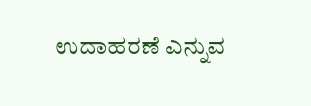ಉದಾಹರಣೆ ಎನ್ನುವ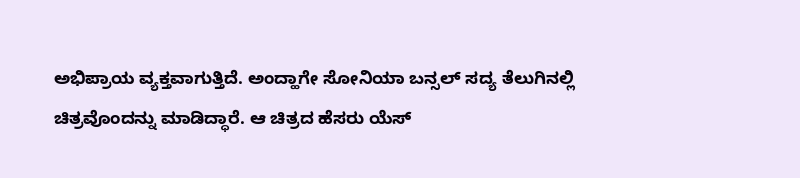ಅಭಿಪ್ರಾಯ ವ್ಯಕ್ತವಾಗುತ್ತಿದೆ. ಅಂದ್ಹಾಗೇ ಸೋನಿಯಾ ಬನ್ಸಲ್ ಸದ್ಯ ತೆಲುಗಿನಲ್ಲಿ ಚಿತ್ರವೊಂದನ್ನು ಮಾಡಿದ್ಧಾರೆ. ಆ ಚಿತ್ರದ ಹೆಸರು ಯೆಸ್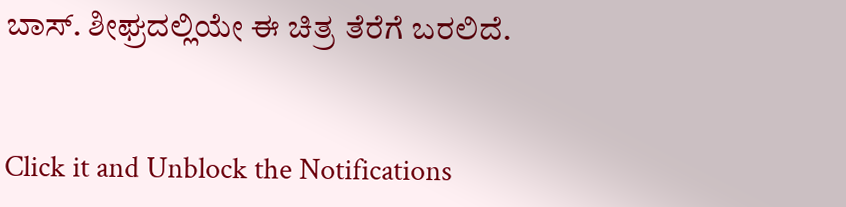ಬಾಸ್. ಶೀಘ್ರದಲ್ಲಿಯೇ ಈ ಚಿತ್ರ ತೆರೆಗೆ ಬರಲಿದೆ.


Click it and Unblock the Notifications